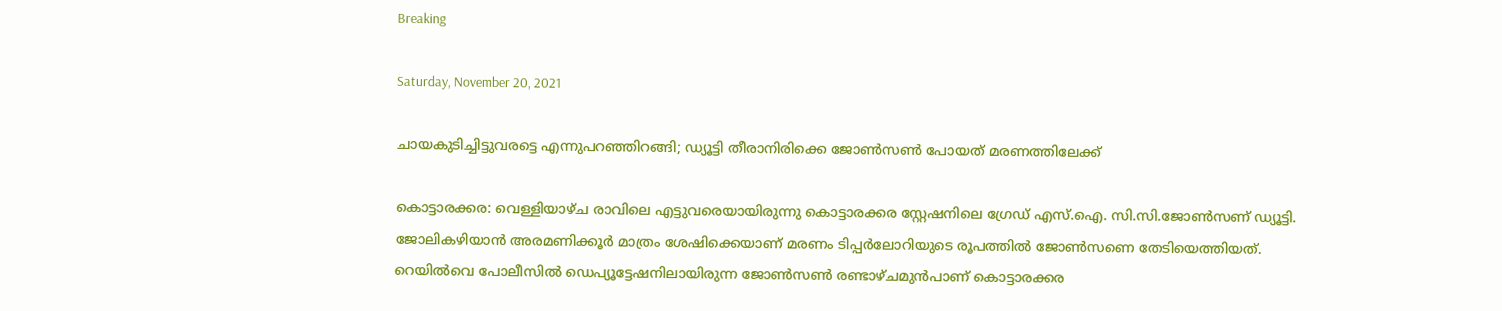Breaking

Saturday, November 20, 2021

ചായകുടിച്ചിട്ടുവരട്ടെ എന്നുപറഞ്ഞിറങ്ങി; ഡ്യൂട്ടി തീരാനിരിക്കെ ജോണ്‍സണ്‍ പോയത് മരണത്തിലേക്ക്

കൊട്ടാരക്കര: വെള്ളിയാഴ്ച രാവിലെ എട്ടുവരെയായിരുന്നു കൊട്ടാരക്കര സ്റ്റേഷനിലെ ഗ്രേഡ് എസ്.ഐ. സി.സി.ജോൺസണ് ഡ്യൂട്ടി. ജോലികഴിയാൻ അരമണിക്കൂർ മാത്രം ശേഷിക്കെയാണ് മരണം ടിപ്പർലോറിയുടെ രൂപത്തിൽ ജോൺസണെ തേടിയെത്തിയത്. റെയിൽവെ പോലീസിൽ ഡെപ്യൂട്ടേഷനിലായിരുന്ന ജോൺസൺ രണ്ടാഴ്ചമുൻപാണ് കൊട്ടാരക്കര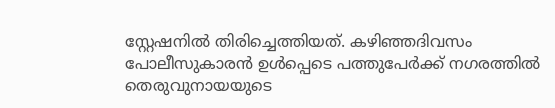സ്റ്റേഷനിൽ തിരിച്ചെത്തിയത്. കഴിഞ്ഞദിവസം പോലീസുകാരൻ ഉൾപ്പെടെ പത്തുപേർക്ക് നഗരത്തിൽ തെരുവുനായയുടെ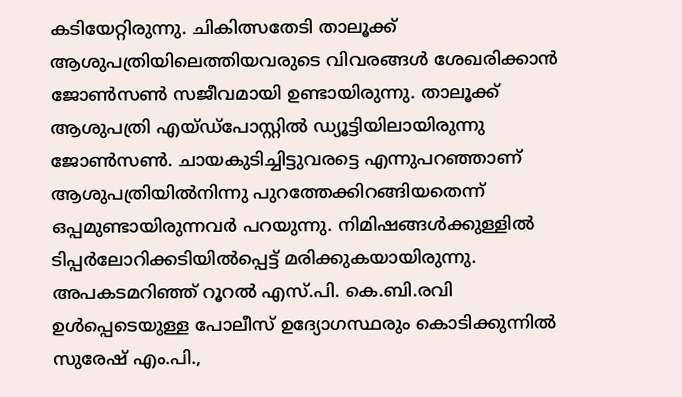കടിയേറ്റിരുന്നു. ചികിത്സതേടി താലൂക്ക് ആശുപത്രിയിലെത്തിയവരുടെ വിവരങ്ങൾ ശേഖരിക്കാൻ ജോൺസൺ സജീവമായി ഉണ്ടായിരുന്നു. താലൂക്ക് ആശുപത്രി എയ്ഡ്പോസ്റ്റിൽ ഡ്യൂട്ടിയിലായിരുന്നു ജോൺസൺ. ചായകുടിച്ചിട്ടുവരട്ടെ എന്നുപറഞ്ഞാണ് ആശുപത്രിയിൽനിന്നു പുറത്തേക്കിറങ്ങിയതെന്ന് ഒപ്പമുണ്ടായിരുന്നവർ പറയുന്നു. നിമിഷങ്ങൾക്കുള്ളിൽ ടിപ്പർലോറിക്കടിയിൽപ്പെട്ട് മരിക്കുകയായിരുന്നു. അപകടമറിഞ്ഞ് റൂറൽ എസ്.പി. കെ.ബി.രവി ഉൾപ്പെടെയുള്ള പോലീസ് ഉദ്യോഗസ്ഥരും കൊടിക്കുന്നിൽ സുരേഷ് എം.പി.,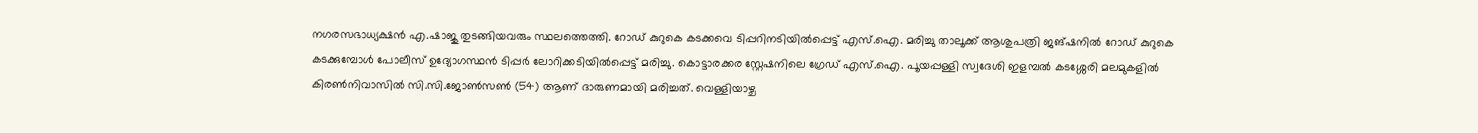നഗരസഭാധ്യക്ഷൻ എ.ഷാജു തുടങ്ങിയവരും സ്ഥലത്തെത്തി. റോഡ് കുറുകെ കടക്കവെ ടിപ്പറിനടിയിൽപ്പെട്ട് എസ്.ഐ. മരിച്ചു താലൂക്ക് ആശുപത്രി ജങ്ഷനിൽ റോഡ് കുറുകെ കടക്കുമ്പോൾ പോലീസ് ഉദ്യോഗസ്ഥൻ ടിപ്പർ ലോറിക്കടിയിൽപ്പെട്ട് മരിച്ചു. കൊട്ടാരക്കര സ്റ്റേഷനിലെ ഗ്രേഡ് എസ്.ഐ. പൂയപ്പള്ളി സ്വദേശി ഇളമ്പൽ കടശ്ശേരി മലമുകളിൽ കിരൺനിവാസിൽ സി.സി.ജോൺസൺ (54) ആണ് ദാരുണമായി മരിച്ചത്. വെള്ളിയാഴ്ച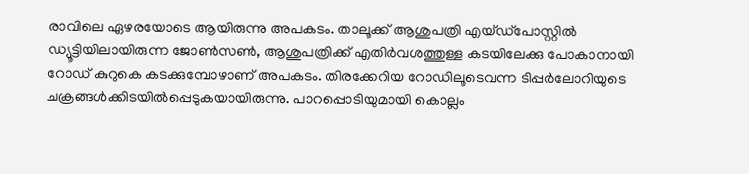രാവിലെ ഏഴരയോടെ ആയിരുന്നു അപകടം. താലൂക്ക് ആശുപത്രി എയ്ഡ്പോസ്റ്റിൽ ഡ്യൂട്ടിയിലായിരുന്ന ജോൺസൺ, ആശുപത്രിക്ക് എതിർവശത്തുള്ള കടയിലേക്കു പോകാനായി റോഡ് കുറുകെ കടക്കുമ്പോഴാണ് അപകടം. തിരക്കേറിയ റോഡിലൂടെവന്ന ടിപ്പർലോറിയുടെ ചക്രങ്ങൾക്കിടയിൽപ്പെടുകയായിരുന്നു. പാറപ്പൊടിയുമായി കൊല്ലം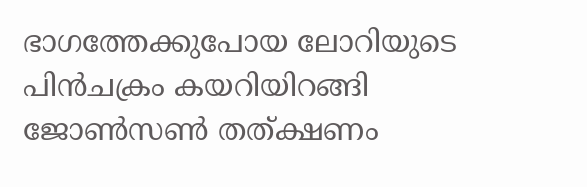ഭാഗത്തേക്കുപോയ ലോറിയുടെ പിൻചക്രം കയറിയിറങ്ങി ജോൺസൺ തത്ക്ഷണം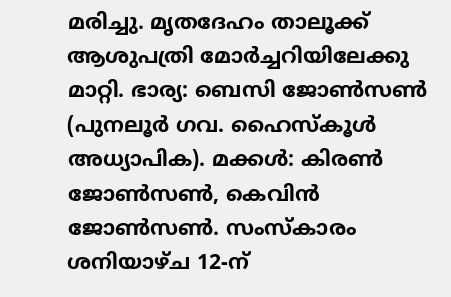മരിച്ചു. മൃതദേഹം താലൂക്ക് ആശുപത്രി മോർച്ചറിയിലേക്കു മാറ്റി. ഭാര്യ: ബെസി ജോൺസൺ (പുനലൂർ ഗവ. ഹൈസ്കൂൾ അധ്യാപിക). മക്കൾ: കിരൺ ജോൺസൺ, കെവിൻ ജോൺസൺ. സംസ്കാരം ശനിയാഴ്ച 12-ന്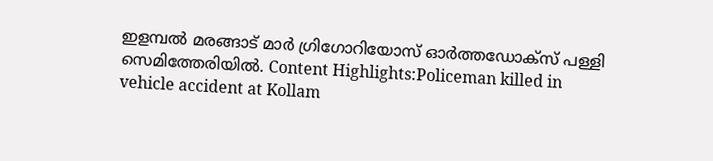ഇളമ്പൽ മരങ്ങാട് മാർ ഗ്രിഗോറിയോസ് ഓർത്തഡോക്സ് പള്ളി സെമിത്തേരിയിൽ. Content Highlights:Policeman killed in vehicle accident at Kollam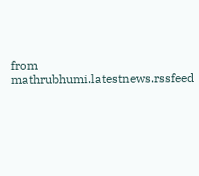from mathrubhumi.latestnews.rssfeed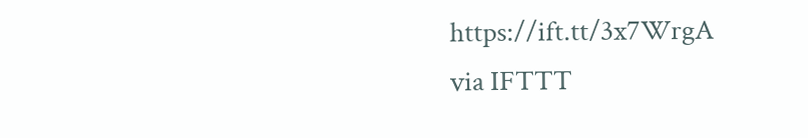https://ift.tt/3x7WrgA
via IFTTT